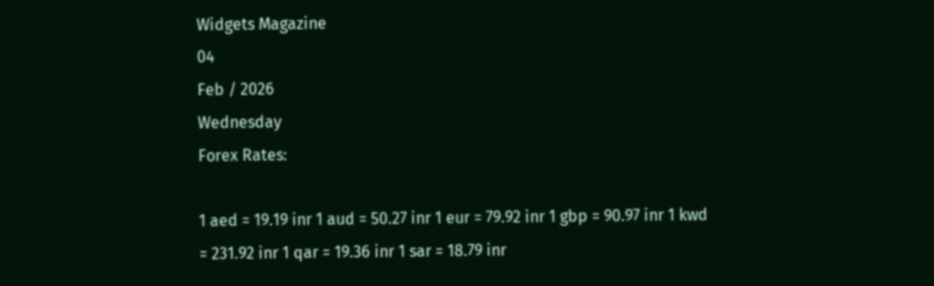Widgets Magazine
04
Feb / 2026
Wednesday
Forex Rates:

1 aed = 19.19 inr 1 aud = 50.27 inr 1 eur = 79.92 inr 1 gbp = 90.97 inr 1 kwd = 231.92 inr 1 qar = 19.36 inr 1 sar = 18.79 inr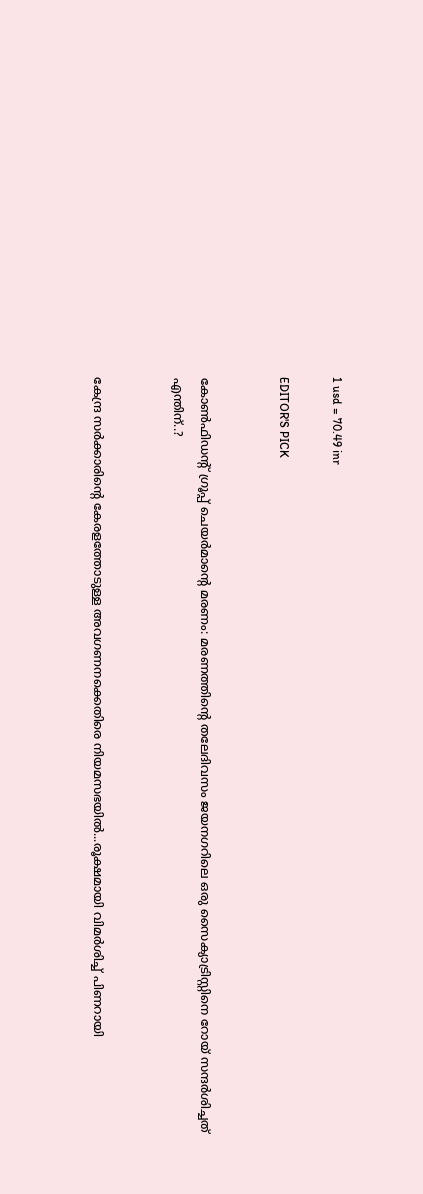1 usd = 70.49 inr

EDITOR'S PICK


കോൺഫിഡന്റ് ഗ്രൂപ്പ് ചെയർമാന്റെ മരണം: മരണത്തിന്റെ തലേദിവസം ജയനഗറിലെ ഒരു സൈക്യാട്രിസ്റ്റിനെ റോയ് സന്ദർശിച്ചത് എന്തിന്..?


കേന്ദ്ര സർക്കാരിന്റെ കേരളത്തോടുള്ള അവഗണനക്കെതിരെ നിയമസഭയിൽ...രൂക്ഷമായി വിമർശിച്ച് പിണറായി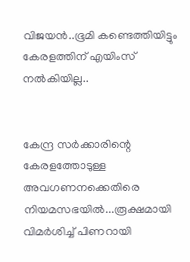വിജയൻ..ഭൂമി കണ്ടെത്തിയിട്ടും കേരളത്തിന് എയിംസ് നൽകിയില്ല..


കേന്ദ്ര സർക്കാരിന്റെ കേരളത്തോടുള്ള അവഗണനക്കെതിരെ നിയമസഭയിൽ...രൂക്ഷമായി വിമർശിച്ച് പിണറായി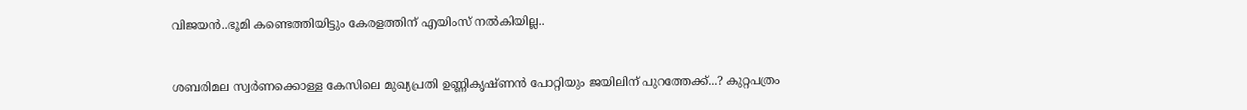വിജയൻ..ഭൂമി കണ്ടെത്തിയിട്ടും കേരളത്തിന് എയിംസ് നൽകിയില്ല..


ശബരിമല സ്വർണക്കൊള്ള കേസിലെ മുഖ്യപ്രതി ഉണ്ണികൃഷ്ണൻ പോറ്റിയും ജയിലിന് പുറത്തേക്ക്...? കുറ്റപത്രം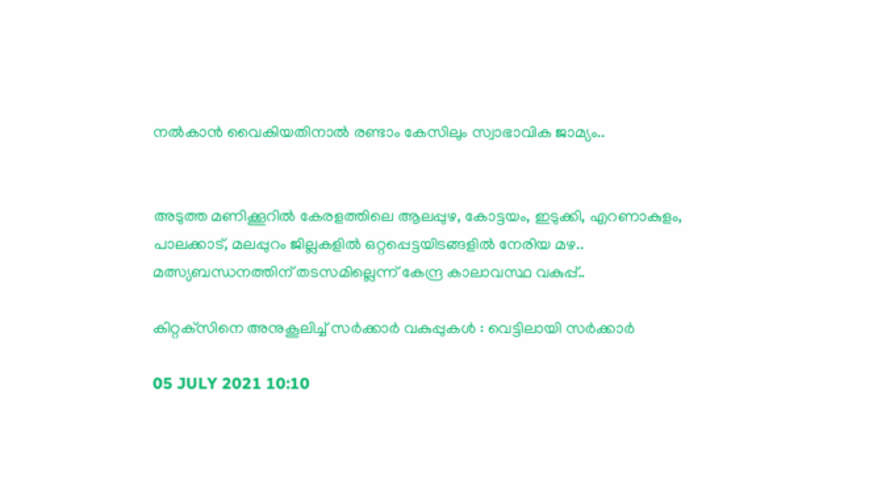നൽകാൻ വൈകിയതിനാൽ രണ്ടാം കേസിലും സ്വാഭാവിക ജാമ്യം..


അടുത്ത മണിക്കൂറിൽ കേരളത്തിലെ ആലപ്പുഴ, കോട്ടയം, ഇടുക്കി, എറണാകുളം, പാലക്കാട്, മലപ്പുറം ജില്ലകളിൽ ഒറ്റപ്പെട്ടയിടങ്ങളിൽ നേരിയ മഴ.. മത്സ്യബന്ധനത്തിന് തടസമില്ലെന്ന് കേന്ദ്ര കാലാവസ്ഥ വകുപ്പ്..

കിറ്റക്‌സിനെ അനുകൂലിച്ച് സര്‍ക്കാര്‍ വകുപ്പുകള്‍ : വെട്ടിലായി സര്‍ക്കാര്‍

05 JULY 2021 10:10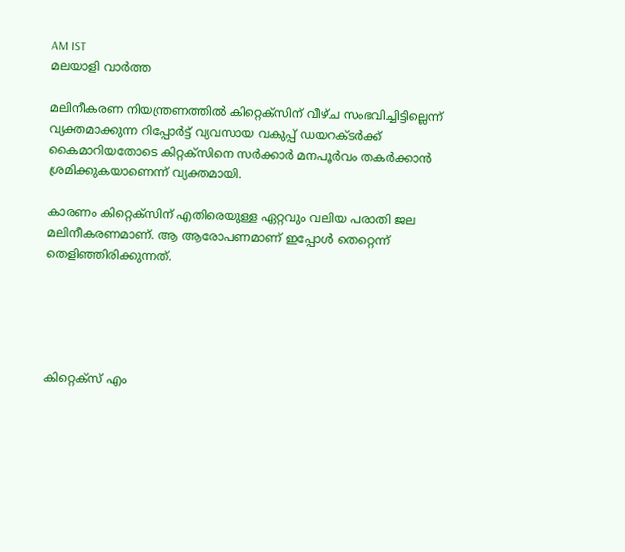AM IST
മലയാളി വാര്‍ത്ത

മലിനീകരണ നിയന്ത്രണത്തില്‍ കിറ്റെക്‌സിന് വീഴ്ച സംഭവിച്ചിട്ടില്ലെന്ന് വ്യക്തമാക്കുന്ന റിപ്പോര്‍ട്ട് വ്യവസായ വകുപ്പ് ഡയറക്ടര്‍ക്ക് കൈമാറിയതോടെ കിറ്റക്‌സിനെ സര്‍ക്കാര്‍ മനപൂര്‍വം തകര്‍ക്കാന്‍ ശ്രമിക്കുകയാണെന്ന് വ്യക്തമായി.

കാരണം കിറ്റെക്‌സിന് എതിരെയുള്ള ഏറ്റവും വലിയ പരാതി ജല മലിനീകരണമാണ്. ആ ആരോപണമാണ് ഇപ്പോള്‍ തെറ്റെന്ന് തെളിഞ്ഞിരിക്കുന്നത്.





കിറ്റെക്‌സ് എം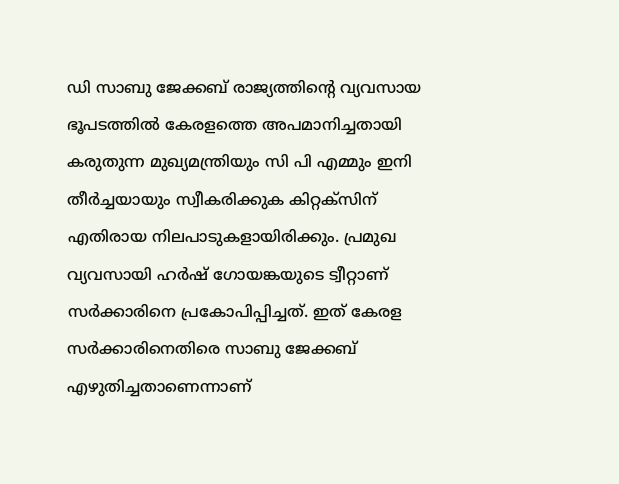ഡി സാബു ജേക്കബ് രാജ്യത്തിന്റെ വ്യവസായ ഭൂപടത്തില്‍ കേരളത്തെ അപമാനിച്ചതായി കരുതുന്ന മുഖ്യമന്ത്രിയും സി പി എമ്മും ഇനി തീര്‍ച്ചയായും സ്വീകരിക്കുക കിറ്റക്‌സിന് എതിരായ നിലപാടുകളായിരിക്കും. പ്രമുഖ വ്യവസായി ഹര്‍ഷ് ഗോയങ്കയുടെ ട്വീറ്റാണ് സര്‍ക്കാരിനെ പ്രകോപിപ്പിച്ചത്. ഇത് കേരള സര്‍ക്കാരിനെതിരെ സാബു ജേക്കബ് എഴുതിച്ചതാണെന്നാണ്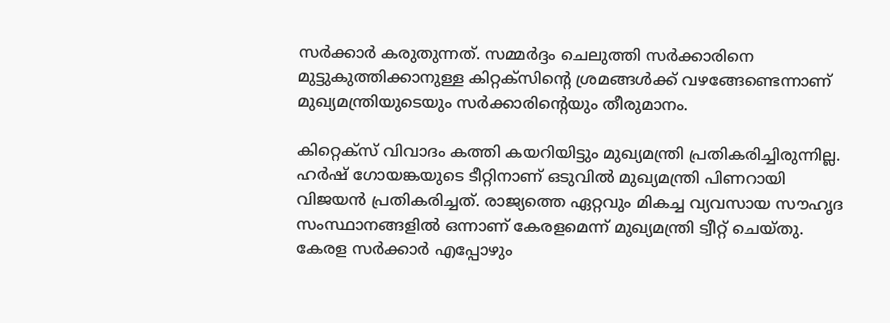സര്‍ക്കാര്‍ കരുതുന്നത്. സമ്മര്‍ദ്ദം ചെലുത്തി സര്‍ക്കാരിനെ മുട്ടുകുത്തിക്കാനുള്ള കിറ്റക്‌സിന്റെ ശ്രമങ്ങള്‍ക്ക് വഴങ്ങേണ്ടെന്നാണ് മുഖ്യമന്ത്രിയുടെയും സര്‍ക്കാരിന്റെയും തീരുമാനം.

കിറ്റെക്‌സ് വിവാദം കത്തി കയറിയിട്ടും മുഖ്യമന്ത്രി പ്രതികരിച്ചിരുന്നില്ല. ഹര്‍ഷ് ഗോയങ്കയുടെ ടീറ്റിനാണ് ഒടുവില്‍ മുഖ്യമന്ത്രി പിണറായി വിജയന്‍ പ്രതികരിച്ചത്. രാജ്യത്തെ ഏറ്റവും മികച്ച വ്യവസായ സൗഹൃദ സംസ്ഥാനങ്ങളില്‍ ഒന്നാണ് കേരളമെന്ന് മുഖ്യമന്ത്രി ട്വീറ്റ് ചെയ്തു. കേരള സര്‍ക്കാര്‍ എപ്പോഴും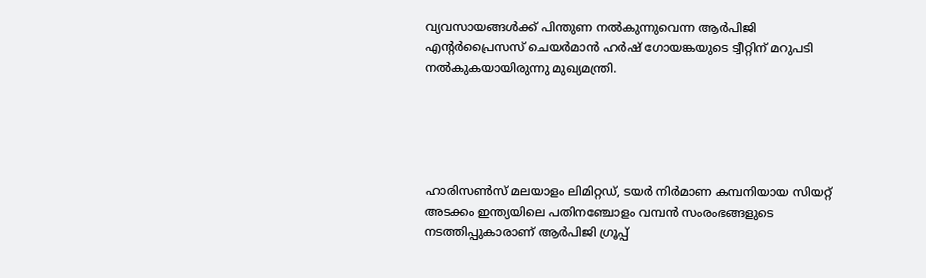വ്യവസായങ്ങള്‍ക്ക് പിന്തുണ നല്‍കുന്നുവെന്ന ആര്‍പിജി എന്റര്‍പ്രൈസസ് ചെയര്‍മാന്‍ ഹര്‍ഷ് ഗോയങ്കയുടെ ട്വീറ്റിന് മറുപടി നല്‍കുകയായിരുന്നു മുഖ്യമന്ത്രി.





ഹാരിസണ്‍സ് മലയാളം ലിമിറ്റഡ്, ടയര്‍ നിര്‍മാണ കമ്പനിയായ സിയറ്റ് അടക്കം ഇന്ത്യയിലെ പതിനഞ്ചോളം വമ്പന്‍ സംരംഭങ്ങളുടെ നടത്തിപ്പുകാരാണ് ആര്‍പിജി ഗ്രൂപ്പ്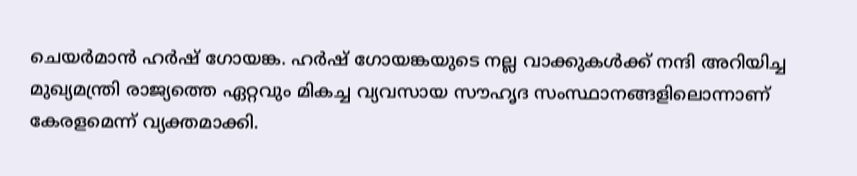ചെയര്‍മാന്‍ ഹര്‍ഷ് ഗോയങ്ക. ഹര്‍ഷ് ഗോയങ്കയുടെ നല്ല വാക്കുകള്‍ക്ക് നന്ദി അറിയിച്ച മുഖ്യമന്ത്രി രാജ്യത്തെ ഏറ്റവും മികച്ച വ്യവസായ സൗഹൃദ സംസ്ഥാനങ്ങളിലൊന്നാണ് കേരളമെന്ന് വ്യക്തമാക്കി.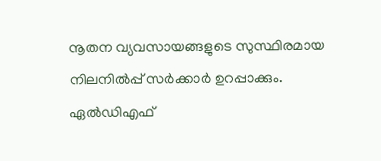നൂതന വ്യവസായങ്ങളുടെ സുസ്ഥിരമായ നിലനില്‍പ്പ് സര്‍ക്കാര്‍ ഉറപ്പാക്കും. ഏല്‍ഡിഎഫ്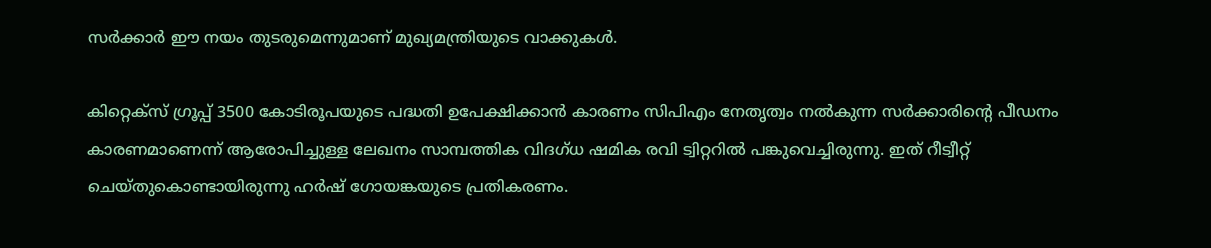സര്‍ക്കാര്‍ ഈ നയം തുടരുമെന്നുമാണ് മുഖ്യമന്ത്രിയുടെ വാക്കുകള്‍.

കിറ്റെക്‌സ് ഗ്രൂപ്പ് 3500 കോടിരൂപയുടെ പദ്ധതി ഉപേക്ഷിക്കാന്‍ കാരണം സിപിഎം നേതൃത്വം നല്‍കുന്ന സര്‍ക്കാരിന്റെ പീഡനം കാരണമാണെന്ന് ആരോപിച്ചുള്ള ലേഖനം സാമ്പത്തിക വിദഗ്ധ ഷമിക രവി ട്വിറ്ററില്‍ പങ്കുവെച്ചിരുന്നു. ഇത് റീട്വീറ്റ് ചെയ്തുകൊണ്ടായിരുന്നു ഹര്‍ഷ് ഗോയങ്കയുടെ പ്രതികരണം.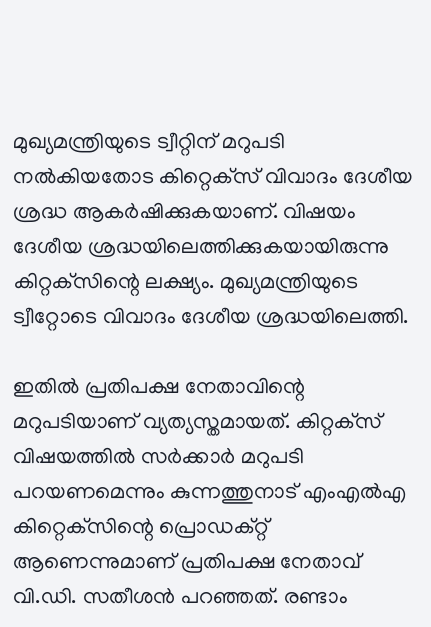മുഖ്യമന്ത്രിയുടെ ട്വീറ്റിന് മറുപടി നല്‍കിയതോട കിറ്റെക്‌സ് വിവാദം ദേശീയ ശ്രദ്ധ ആകര്‍ഷിക്കുകയാണ്. വിഷയം ദേശീയ ശ്രദ്ധയിലെത്തിക്കുകയായിരുന്നു കിറ്റക്‌സിന്റെ ലക്ഷ്യം. മുഖ്യമന്ത്രിയുടെ ട്വീറ്റോടെ വിവാദം ദേശീയ ശ്രദ്ധയിലെത്തി.

ഇതില്‍ പ്രതിപക്ഷ നേതാവിന്റെ മറുപടിയാണ് വ്യത്യസ്തമായത്. കിറ്റക്‌സ് വിഷയത്തില്‍ സര്‍ക്കാര്‍ മറുപടി പറയണമെന്നും കുന്നത്തുനാട് എംഎല്‍എ കിറ്റെക്‌സിന്റെ പ്രൊഡക്റ്റ് ആണെന്നുമാണ് പ്രതിപക്ഷ നേതാവ് വി.ഡി. സതീശന്‍ പറഞ്ഞത്. രണ്ടാം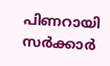പിണറായി സര്‍ക്കാര്‍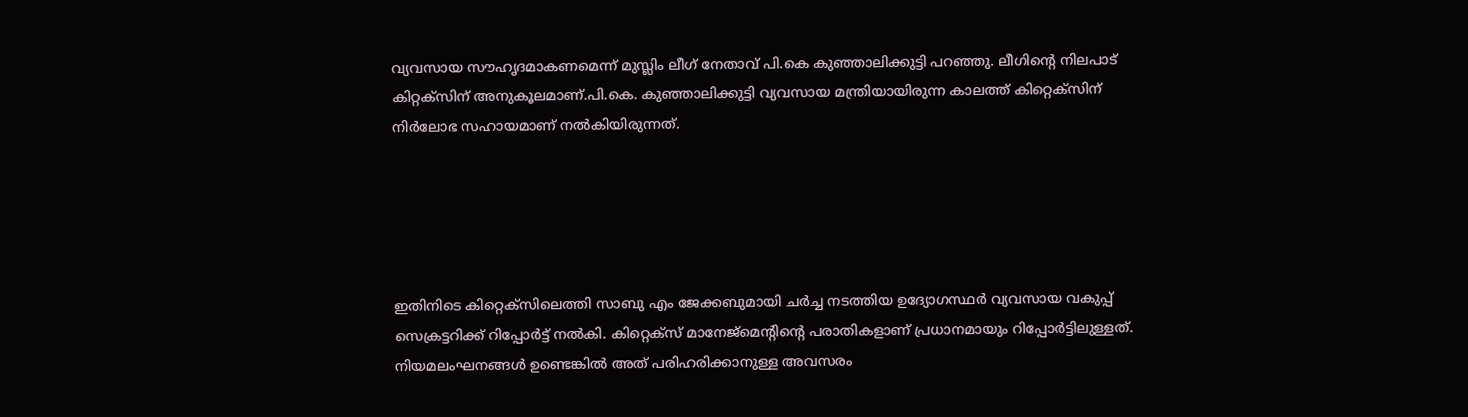വ്യവസായ സൗഹൃദമാകണമെന്ന് മുസ്ലിം ലീഗ് നേതാവ് പി.കെ കുഞ്ഞാലിക്കുട്ടി പറഞ്ഞു. ലീഗിന്റെ നിലപാട് കിറ്റക്‌സിന് അനുകൂലമാണ്.പി.കെ. കുഞ്ഞാലിക്കുട്ടി വ്യവസായ മന്ത്രിയായിരുന്ന കാലത്ത് കിറ്റെക്‌സിന് നിര്‍ലോഭ സഹായമാണ് നല്‍കിയിരുന്നത്.





ഇതിനിടെ കിറ്റെക്‌സിലെത്തി സാബു എം ജേക്കബുമായി ചര്‍ച്ച നടത്തിയ ഉദ്യോഗസ്ഥര്‍ വ്യവസായ വകുപ്പ് സെക്രട്ടറിക്ക് റിപ്പോര്‍ട്ട് നല്‍കി. കിറ്റെക്‌സ് മാനേജ്‌മെന്റിന്റെ പരാതികളാണ് പ്രധാനമായും റിപ്പോര്‍ട്ടിലുള്ളത്. നിയമലംഘനങ്ങള്‍ ഉണ്ടെങ്കില്‍ അത് പരിഹരിക്കാനുള്ള അവസരം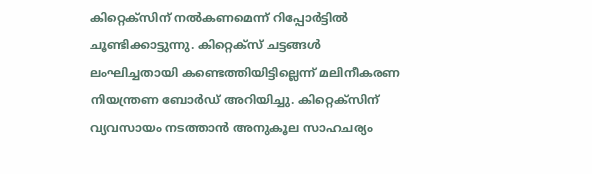കിറ്റെക്‌സിന് നല്‍കണമെന്ന് റിപ്പോര്‍ട്ടില്‍ ചൂണ്ടിക്കാട്ടുന്നു. കിറ്റെക്‌സ് ചട്ടങ്ങള്‍ ലംഘിച്ചതായി കണ്ടെത്തിയിട്ടില്ലെന്ന് മലിനീകരണ നിയന്ത്രണ ബോര്‍ഡ് അറിയിച്ചു. കിറ്റെക്‌സിന് വ്യവസായം നടത്താന്‍ അനുകൂല സാഹചര്യം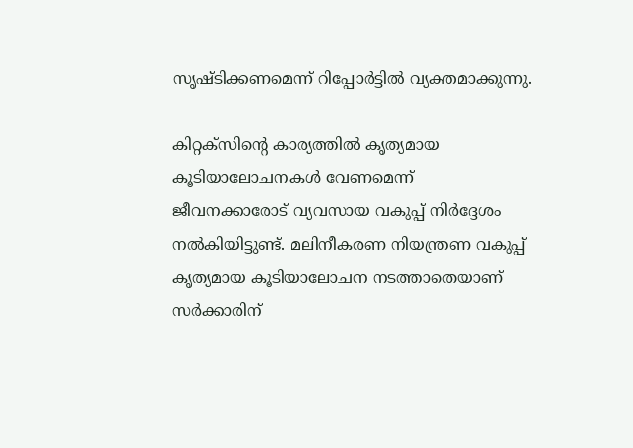സൃഷ്ടിക്കണമെന്ന് റിപ്പോര്‍ട്ടില്‍ വ്യക്തമാക്കുന്നു.

കിറ്റക്‌സിന്റെ കാര്യത്തില്‍ കൃത്യമായ കൂടിയാലോചനകള്‍ വേണമെന്ന് ജീവനക്കാരോട് വ്യവസായ വകുപ്പ് നിര്‍ദ്ദേശം നല്‍കിയിട്ടുണ്ട്. മലിനീകരണ നിയന്ത്രണ വകുപ്പ് കൃത്യമായ കൂടിയാലോചന നടത്താതെയാണ് സര്‍ക്കാരിന്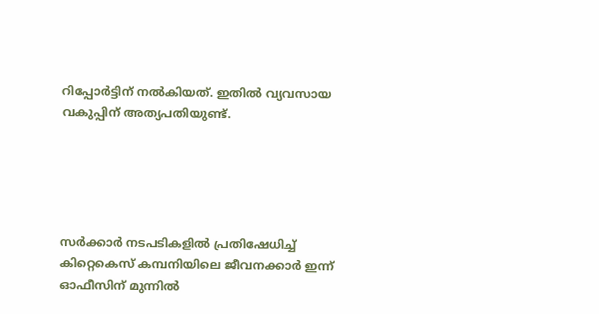റിപ്പോര്‍ട്ടിന് നല്‍കിയത്. ഇതില്‍ വ്യവസായ വകുപ്പിന് അത്യപതിയുണ്ട്.





സര്‍ക്കാര്‍ നടപടികളില്‍ പ്രതിഷേധിച്ച് കിറ്റെകെസ് കമ്പനിയിലെ ജീവനക്കാര്‍ ഇന്ന് ഓഫീസിന് മുന്നില്‍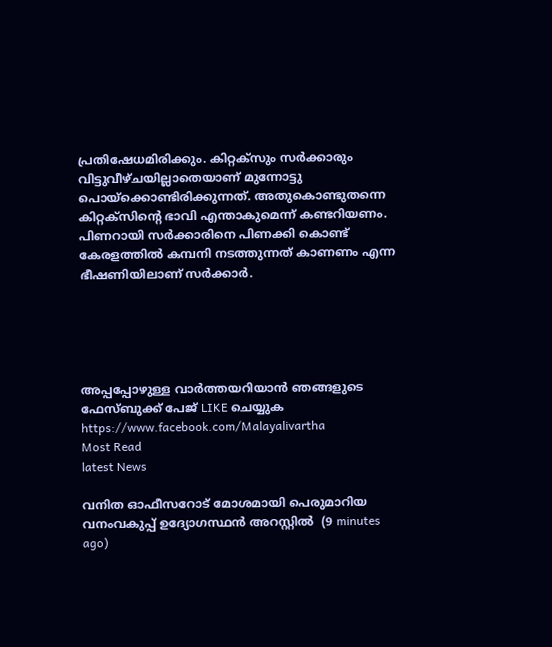പ്രതിഷേധമിരിക്കും. കിറ്റക്‌സും സര്‍ക്കാരും വിട്ടുവീഴ്ചയില്ലാതെയാണ് മുന്നോട്ടു പൊയ്‌ക്കൊണ്ടിരിക്കുന്നത്. അതുകൊണ്ടുതന്നെ കിറ്റക്‌സിന്റെ ഭാവി എന്താകുമെന്ന് കണ്ടറിയണം. പിണറായി സര്‍ക്കാരിനെ പിണക്കി കൊണ്ട് കേരളത്തില്‍ കമ്പനി നടത്തുന്നത് കാണണം എന്ന ഭീഷണിയിലാണ് സര്‍ക്കാര്‍.





അപ്പപ്പോഴുള്ള വാര്‍ത്തയറിയാന്‍ ഞങ്ങളുടെ ഫേസ്‌ബുക്ക്‌ പേജ് LIKE ചെയ്യുക
https://www.facebook.com/Malayalivartha
Most Read
latest News

വനിത ഓഫീസറോട് മോശമായി പെരുമാറിയ വനംവകുപ്പ് ഉദ്യോഗസ്ഥന്‍ അറസ്റ്റില്‍  (9 minutes ago)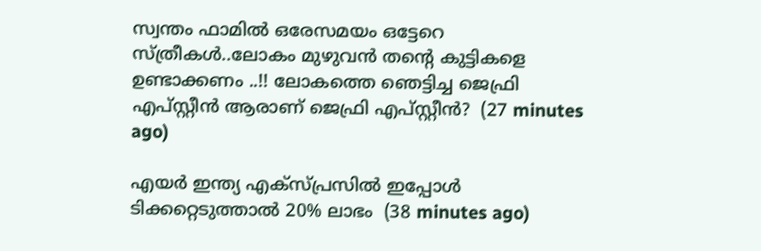സ്വന്തം ഫാമിൽ ഒരേസമയം ഒട്ടേറെ സ്ത്രീകൾ..ലോകം മുഴുവൻ തന്റെ കുട്ടികളെ ഉണ്ടാക്കണം ..!! ലോകത്തെ ഞെട്ടിച്ച ജെഫ്രി എപ്‌സ്റ്റീൻ ആരാണ് ജെഫ്രി എപ്സ്റ്റീൻ?  (27 minutes ago)

എയർ ഇന്ത്യ എക്സ്പ്രസിൽ ഇപ്പോൾ ടിക്കറ്റെടുത്താൽ 20% ലാഭം  (38 minutes ago)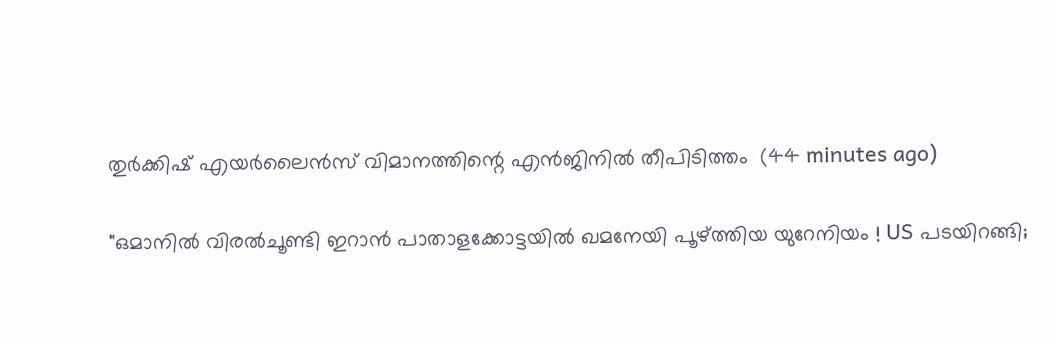തുര്‍ക്കിഷ് എയര്‍ലൈന്‍സ് വിമാനത്തിന്റെ എന്‍ജിനില്‍ തീപിടിത്തം  (44 minutes ago)

"ഒമാനില്‍ വിരല്‍ചൂണ്ടി ഇറാന്‍ പാതാളക്കോട്ടയില്‍ ഖമനേയി പൂഴ്ത്തിയ യുറേനിയം ! US പടയിറങ്ങി;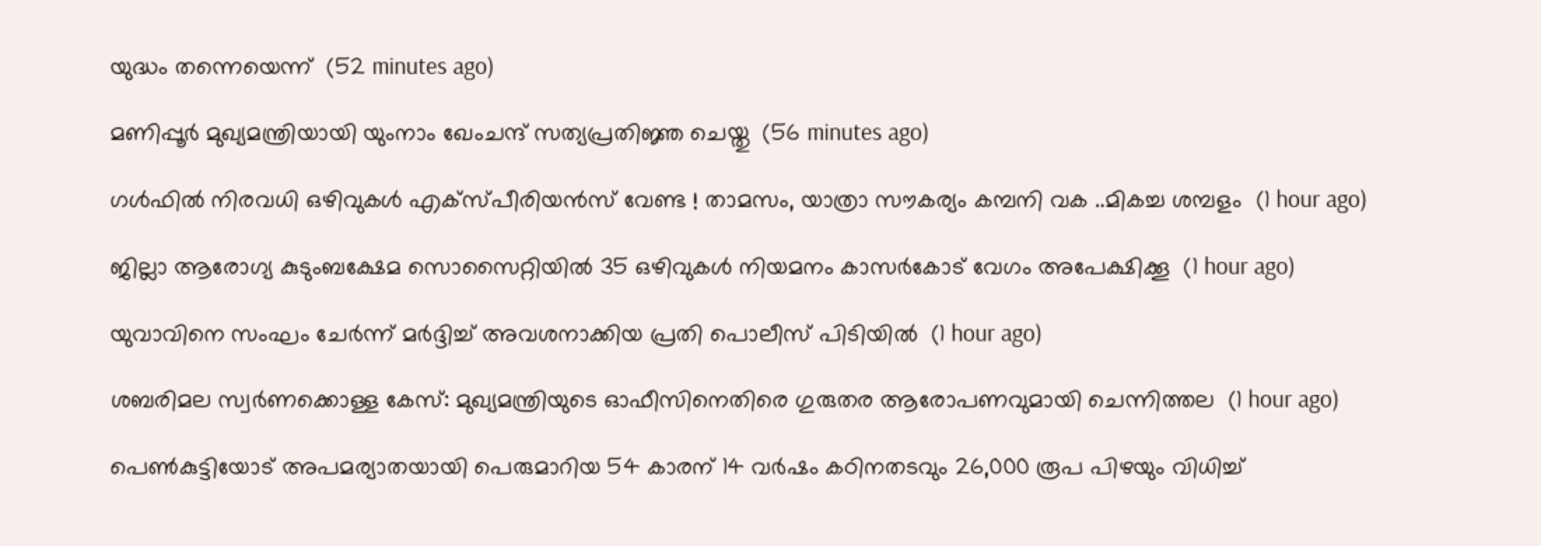യുദ്ധം തന്നെയെന്ന്  (52 minutes ago)

മണിപ്പൂര്‍ മുഖ്യമന്ത്രിയായി യുംനാം ഖേംചന്ദ് സത്യപ്രതിജ്ഞ ചെയ്തു  (56 minutes ago)

ഗള്‍ഫില്‍ നിരവധി ഒഴിവുകൾ എക്സ്പീരിയൻസ് വേണ്ട ! താമസം, യാത്രാ സൗകര്യം കമ്പനി വക ..മികച്ച ശമ്പളം  (1 hour ago)

ജില്ലാ ആരോഗ്യ കുടുംബക്ഷേമ സൊസൈറ്റിയില്‍ 35 ഒഴിവുകള്‍ നിയമനം കാസര്‍കോട് വേഗം അപേക്ഷിക്കൂ  (1 hour ago)

യുവാവിനെ സംഘം ചേര്‍ന്ന് മര്‍ദ്ദിച്ച് അവശനാക്കിയ പ്രതി പൊലീസ് പിടിയില്‍  (1 hour ago)

ശബരിമല സ്വര്‍ണക്കൊള്ള കേസ്: മുഖ്യമന്ത്രിയുടെ ഓഫീസിനെതിരെ ഗുരുതര ആരോപണവുമായി ചെന്നിത്തല  (1 hour ago)

പെണ്‍കുട്ടിയോട് അപമര്യാതയായി പെരുമാറിയ 54 കാരന് 14 വര്‍ഷം കഠിനതടവും 26,000 രൂപ പിഴയും വിധിച്ച്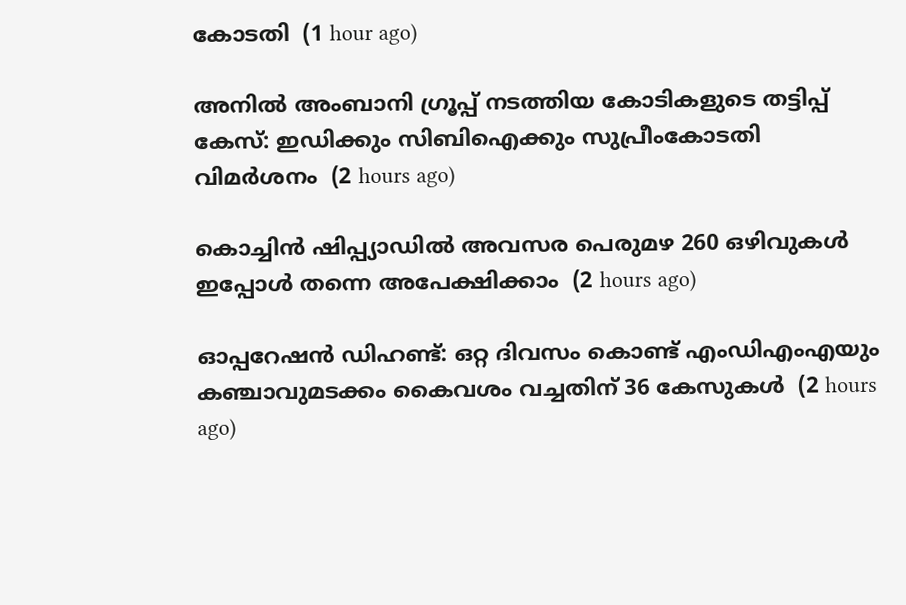കോടതി  (1 hour ago)

അനില്‍ അംബാനി ഗ്രൂപ്പ് നടത്തിയ കോടികളുടെ തട്ടിപ്പ് കേസ്: ഇഡിക്കും സിബിഐക്കും സുപ്രീംകോടതി വിമര്‍ശനം  (2 hours ago)

കൊച്ചിൻ ഷിപ്പ്യാഡിൽ അവസര പെരുമഴ 260 ഒഴിവുകൾ ഇപ്പോൾ തന്നെ അപേക്ഷിക്കാം  (2 hours ago)

ഓപ്പറേഷന്‍ ഡിഹണ്ട്: ഒറ്റ ദിവസം കൊണ്ട് എംഡിഎംഎയും കഞ്ചാവുമടക്കം കൈവശം വച്ചതിന് 36 കേസുകള്‍  (2 hours ago)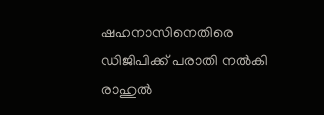ഷഹനാസിനെതിരെ ഡിജിപിക്ക് പരാതി നല്‍കി രാഹുല്‍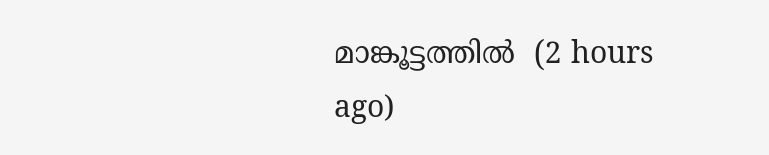മാങ്കൂട്ടത്തില്‍  (2 hours ago)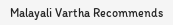Malayali Vartha Recommends